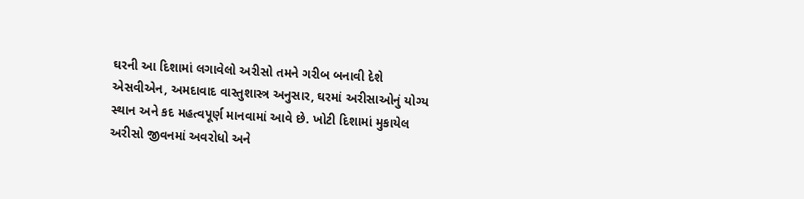ઘરની આ દિશામાં લગાવેલો અરીસો તમને ગરીબ બનાવી દેશે
એસવીએન, અમદાવાદ વાસ્તુશાસ્ત્ર અનુસાર, ઘરમાં અરીસાઓનું યોગ્ય સ્થાન અને કદ મહત્વપૂર્ણ માનવામાં આવે છે. ખોટી દિશામાં મુકાયેલ અરીસો જીવનમાં અવરોધો અને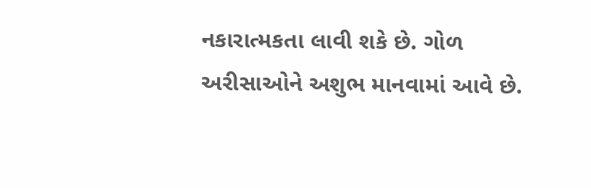નકારાત્મકતા લાવી શકે છે. ગોળ અરીસાઓને અશુભ માનવામાં આવે છે.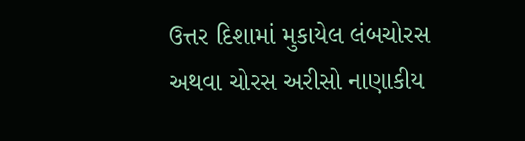ઉત્તર દિશામાં મુકાયેલ લંબચોરસ અથવા ચોરસ અરીસો નાણાકીય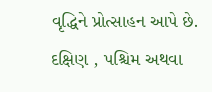વૃદ્ધિને પ્રોત્સાહન આપે છે. દક્ષિણ , પશ્ચિમ અથવા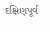દક્ષિણપૂર્વ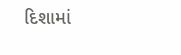દિશામાં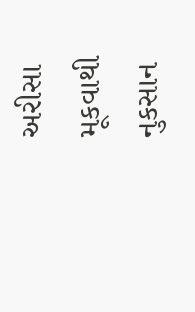અરીસા મૂકવાથી નુકસાન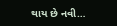થાય છે નવી…